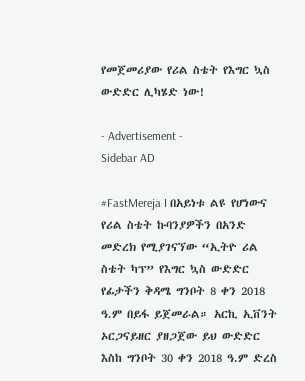የመጀመሪያው የሪል ስቴት የእግር ኳስ ውድድር ሊካሄድ ነው!

- Advertisement -
Sidebar AD

#FastMereja I በአይነቱ ልዩ የሆነውና የሪል ስቴት ኩባንያዎችን በአንድ መድረክ የሚያገናኘው “ኢትዮ ሪል ስቴት ካፕ” የእግር ኳስ ውድድር የፊታችን ቅዳሜ ግንቦት 8 ቀን 2018 ዓ.ም በይፋ ይጀመራል። አርኪ ኢቨንት ኦርጋናይዘር ያዘጋጀው ይህ ውድድር እስከ ግንቦት 30 ቀን 2018 ዓ.ም ድረስ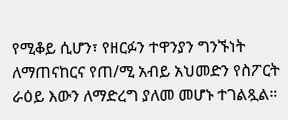የሚቆይ ሲሆን፣ የዘርፉን ተዋንያን ግንኙነት ለማጠናከርና የጠ/ሚ አብይ አህመድን የስፖርት ራዕይ እውን ለማድረግ ያለመ መሆኑ ተገልጿል።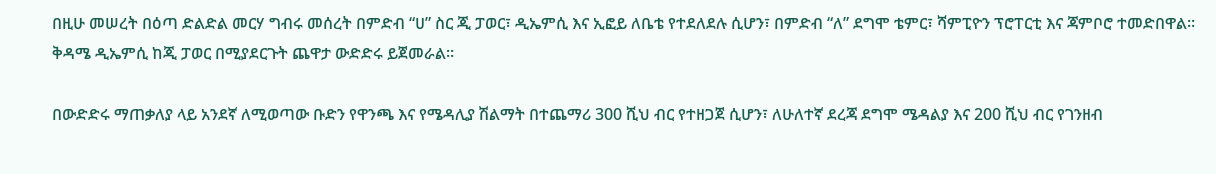በዚሁ መሠረት በዕጣ ድልድል መርሃ ግብሩ መሰረት በምድብ “ሀ” ስር ጂ ፓወር፣ ዲኤምሲ እና ኢፎይ ለቤቴ የተደለደሉ ሲሆን፣ በምድብ “ለ” ደግሞ ቴምር፣ ሻምፒዮን ፕሮፐርቲ እና ጃምቦሮ ተመድበዋል። ቅዳሜ ዲኤምሲ ከጂ ፓወር በሚያደርጉት ጨዋታ ውድድሩ ይጀመራል።

በውድድሩ ማጠቃለያ ላይ አንደኛ ለሚወጣው ቡድን የዋንጫ እና የሜዳሊያ ሽልማት በተጨማሪ 300 ሺህ ብር የተዘጋጀ ሲሆን፣ ለሁለተኛ ደረጃ ደግሞ ሜዳልያ እና 200 ሺህ ብር የገንዘብ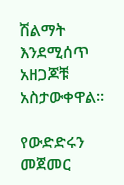ሽልማት እንደሚሰጥ አዘጋጆቹ አስታውቀዋል።

የውድድሩን መጀመር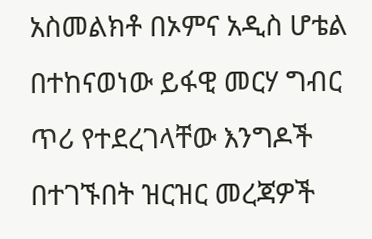አስመልክቶ በኦምና አዲስ ሆቴል በተከናወነው ይፋዊ መርሃ ግብር ጥሪ የተደረገላቸው እንግዶች በተገኙበት ዝርዝር መረጃዎች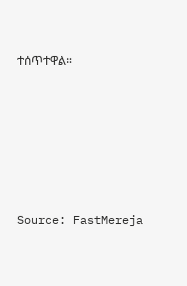ተሰጥተዋል።






Source: FastMereja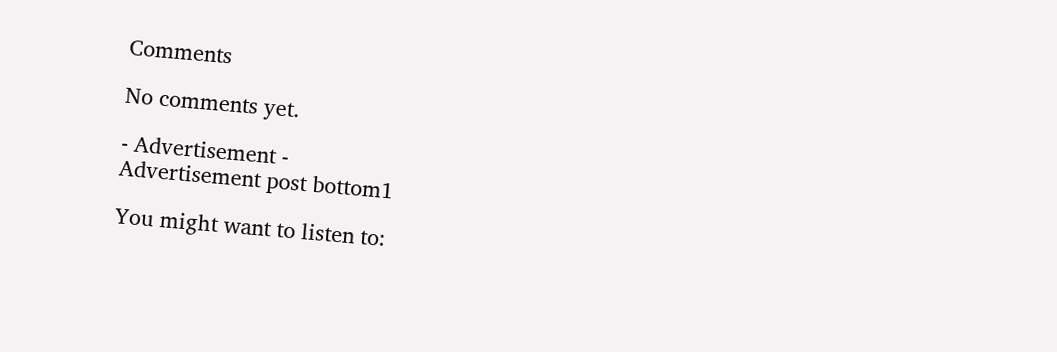Comments

No comments yet.

- Advertisement -
Advertisement post bottom1

You might want to listen to: